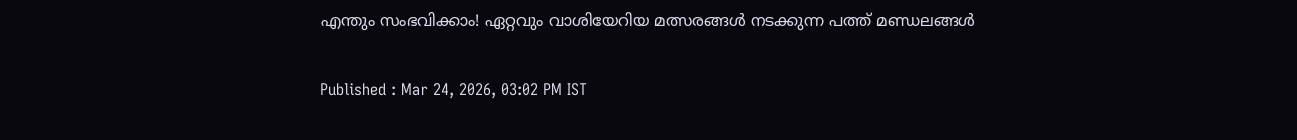എന്തും സംഭവിക്കാം! ഏറ്റവും വാശിയേറിയ മത്സരങ്ങൾ നടക്കുന്ന പത്ത് മണ്ഡ‍ലങ്ങൾ

Published : Mar 24, 2026, 03:02 PM IST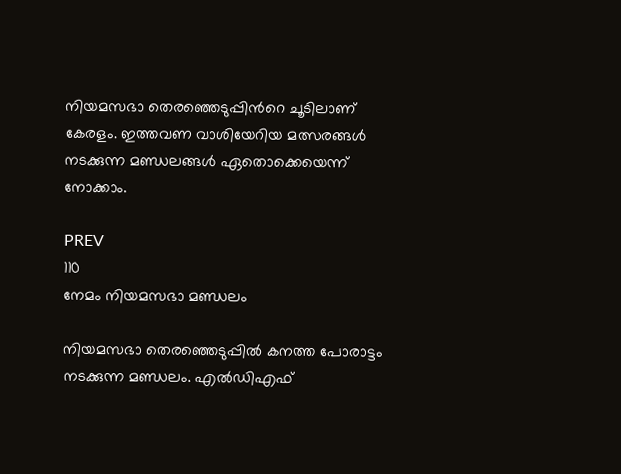നിയമസഭാ തെരഞ്ഞെടുപ്പിന്‍റെ ചൂടിലാണ് കേരളം. ഇത്തവണ വാശിയേറിയ മത്സരങ്ങൾ നടക്കുന്ന മണ്ഡ‍ലങ്ങൾ ഏതൊക്കെയെന്ന് നോക്കാം.

PREV
110
നേമം നിയമസഭാ മണ്ഡലം

നിയമസഭാ തെരഞ്ഞെടുപ്പിൽ കനത്ത പോരാട്ടം നടക്കുന്ന മണ്ഡലം. എൽഡിഎഫ്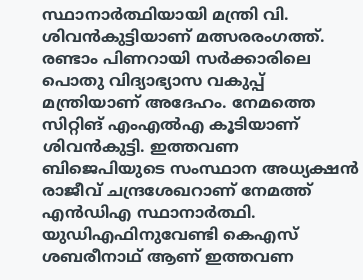സ്ഥാനാർത്ഥിയായി മന്ത്രി വി. ശിവൻകുട്ടിയാണ് മത്സരരംഗത്ത്. രണ്ടാം പിണറായി സർക്കാരിലെ പൊതു വിദ്യാഭ്യാസ വകുപ്പ് മന്ത്രിയാണ് അദേഹം. നേമത്തെ സിറ്റിങ് എംഎൽഎ കൂടിയാണ് ശിവന്‍കുട്ടി. ഇത്തവണ ബിജെപിയുടെ സംസ്ഥാന അധ്യക്ഷന്‍ രാജീവ് ചന്ദ്രശേഖറാണ് നേമത്ത് എന്‍ഡിഎ സ്ഥാനാര്‍ത്ഥി. യുഡിഎഫിനുവേണ്ടി കെഎസ് ശബരീനാഥ് ആണ് ഇത്തവണ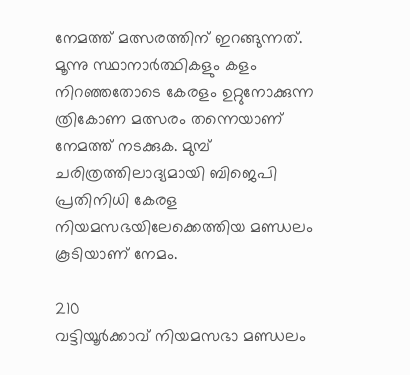നേമത്ത് മത്സരത്തിന് ഇറങ്ങുന്നത്. മൂന്നു സ്ഥാനാർത്ഥികളും കളം നിറഞ്ഞതോടെ കേരളം ഉറ്റുനോക്കുന്ന ത്രികോണ മത്സരം തന്നെയാണ് നേമത്ത് നടക്കുക. മുമ്പ് ചരിത്രത്തിലാദ്യമായി ബിജെപി പ്രതിനിധി കേരള നിയമസഭയിലേക്കെത്തിയ മണ്ഡലം കൂടിയാണ് നേമം.

210
വട്ടിയൂർക്കാവ് നിയമസഭാ മണ്ഡലം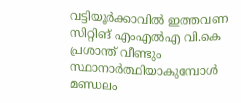വട്ടിയൂർക്കാവിൽ ഇത്തവണ സിറ്റിങ് എംഎൽഎ വി.കെ പ്രശാന്ത് വീണ്ടും സ്ഥാനാർത്ഥിയാകുമ്പോൾ മണ്ഡലം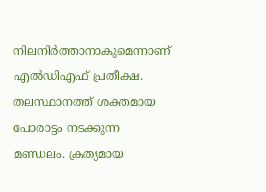നിലനിർത്താനാകുമെന്നാണ് എൽഡിഎഫ് പ്രതീക്ഷ. തലസ്ഥാനത്ത് ശക്തമായ പോരാട്ടം നടക്കുന്ന മണ്ഡലം. ക്രത്യമായ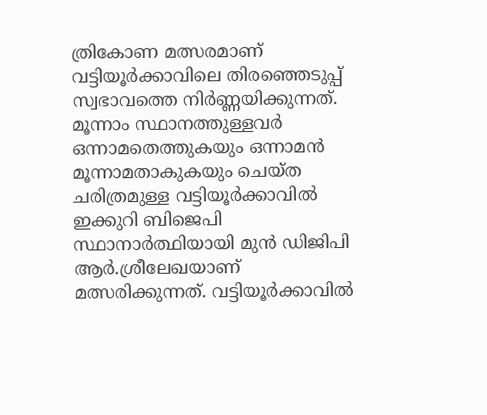ത്രികോണ മത്സരമാണ് വട്ടിയൂർക്കാവിലെ തിരഞ്ഞെടുപ്പ് സ്വഭാവത്തെ നിർണ്ണയിക്കുന്നത്. മൂന്നാം സ്ഥാനത്തുള്ളവർ ഒന്നാമതെത്തുകയും ഒന്നാമൻ മൂന്നാമതാകുകയും ചെയ്ത ചരിത്രമുള്ള വട്ടിയൂർക്കാവിൽ ഇക്കുറി ബിജെപി സ്ഥാനാർത്ഥിയായി മുൻ ഡിജിപി ആർ.ശ്രീലേഖയാണ് മത്സരിക്കുന്നത്. വട്ടിയൂര്‍ക്കാവില്‍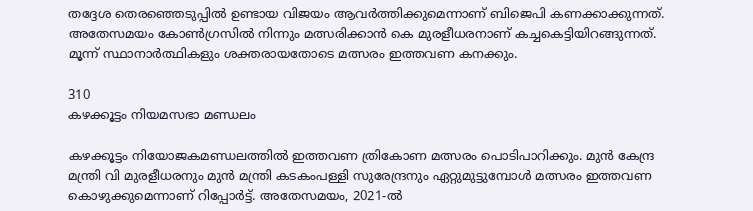തദ്ദേശ തെരഞ്ഞെടുപ്പിൽ ഉണ്ടായ വിജയം ആവർത്തിക്കുമെന്നാണ് ബിജെപി കണക്കാക്കുന്നത്. അതേസമയം കോൺഗ്രസിൽ നിന്നും മത്സരിക്കാൻ കെ മുരളീധരനാണ് കച്ചകെട്ടിയിറങ്ങുന്നത്. മൂന്ന് സ്ഥാനാർത്ഥികളും ശക്തരായതോടെ മത്സരം ഇത്തവണ കനക്കും.

310
കഴക്കൂട്ടം നിയമസഭാ മണ്ഡ‍ലം

കഴക്കൂട്ടം നിയോ‍‍‍‍‍ജകമണ്ഡലത്തിൽ ഇത്തവണ ത്രികോണ മത്സരം പൊടിപാറിക്കും. മുൻ കേന്ദ്ര മന്ത്രി വി മുരളീധരനും മുൻ മന്ത്രി കടകംപള്ളി സുരേന്ദ്രനും ഏറ്റുമുട്ടുമ്പോൾ മത്സരം ഇത്തവണ കൊഴുക്കുമെന്നാണ് റിപ്പോർട്ട്. അതേസമയം, 2021-ല്‍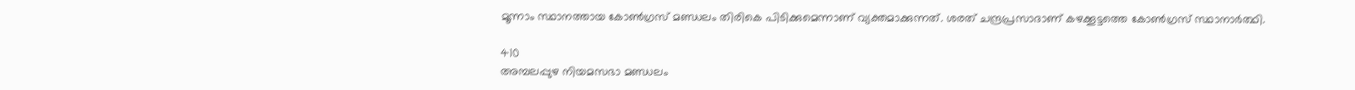മൂന്നാം സ്ഥാനത്തായ കോൺഗ്രസ് മണ്ഡലം തിരികെ പിടിക്കുമെന്നാണ് വ്യക്തമാക്കുന്നത്. ശരത് ചന്ദ്രപ്രസാദാണ് കഴക്കൂട്ടത്തെ കോൺഗ്രസ് സ്ഥാനാർത്ഥി.

410
അമ്പലപ്പുഴ നിയമസഭാ മണ്ഡലം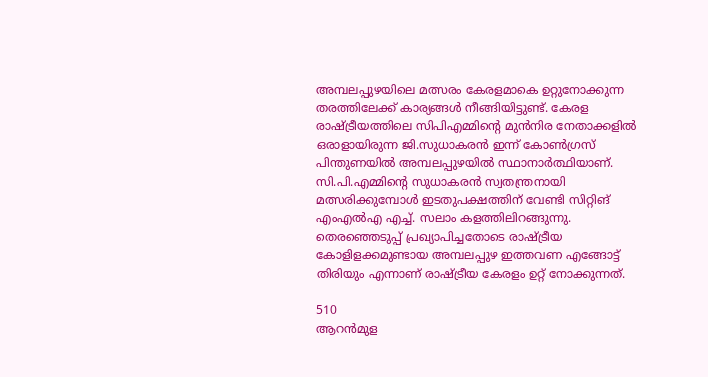അമ്പലപ്പുഴയിലെ മത്സ‌രം കേരളമാകെ ഉറ്റുനോക്കുന്ന തരത്തിലേക്ക് കാര്യങ്ങൾ നീങ്ങിയിട്ടുണ്ട്. കേരള രാഷ്ട്രീയത്തിലെ സിപിഎമ്മിന്‍റെ മുൻനിര നേതാക്കളിൽ ഒരാളായിരുന്ന ജി.സുധാകരൻ ഇന്ന് കോൺഗ്രസ് പിന്തുണയിൽ അമ്പലപ്പുഴയിൽ സ്ഥാനാർത്ഥിയാണ്. സി.പി.എമ്മിന്‍റെ സുധാകരൻ സ്വതന്ത്രനായി മത്സരിക്കുമ്പോള്‍ ഇടതുപക്ഷത്തിന് വേണ്ടി സിറ്റിങ് എംഎല്‍എ എച്ച്. സലാം കളത്തിലിറങ്ങുന്നു. തെരഞ്ഞെടുപ്പ് പ്രഖ്യാപിച്ചതോടെ രാഷ്ട്രീയ കോളിളക്കമുണ്ടായ അമ്പലപ്പുഴ ഇത്തവണ എങ്ങോട്ട് തിരിയും എന്നാണ് രാഷ്ട്രീയ കേരളം ഉറ്റ് നോക്കുന്നത്.

510
ആറൻമുള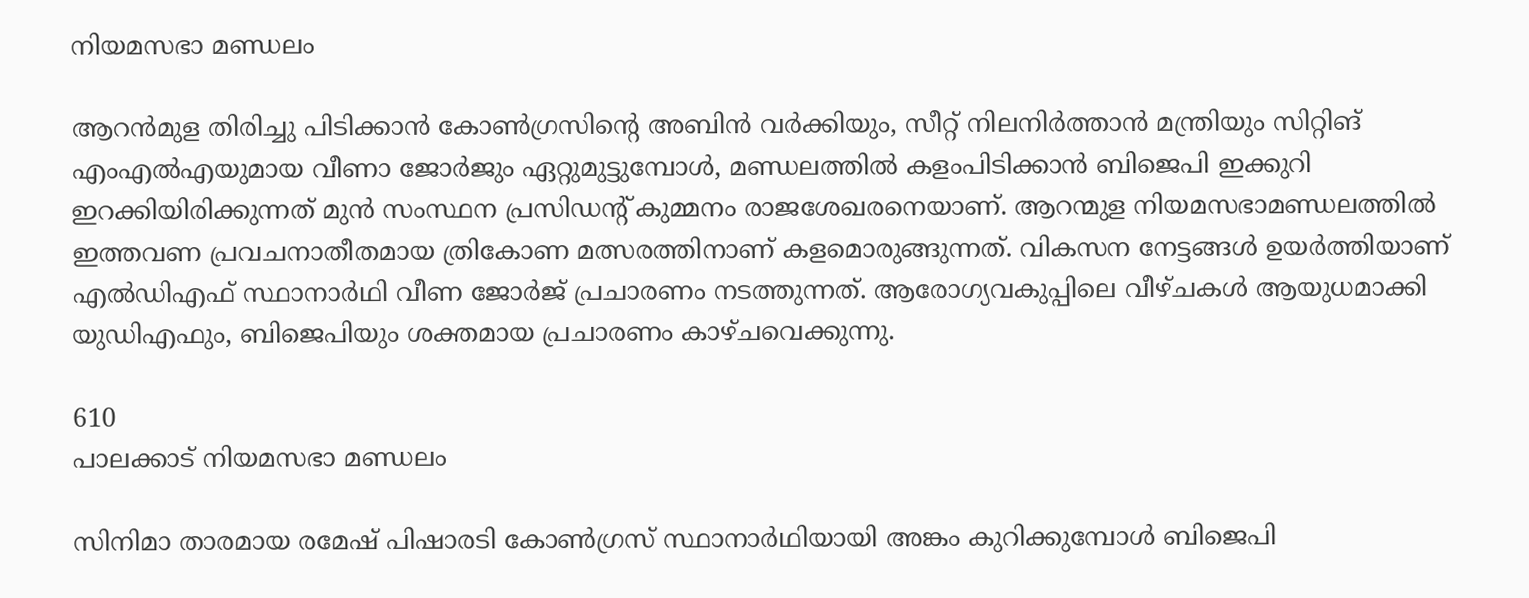നിയമസഭാ മണ്ഡലം

ആറൻമുള തിരിച്ചു പിടിക്കാൻ കോൺഗ്രസിന്റെ അബിൻ വർക്കിയും, സീറ്റ് നിലനിർത്താൻ മന്ത്രിയും സിറ്റിങ് എംഎൽഎയുമായ വീണാ ജോർജും ഏറ്റു‌മുട്ടുമ്പോൾ, മണ്ഡലത്തിൽ കളംപിടിക്കാൻ ബിജെപി ഇക്കുറി ഇറക്കിയിരിക്കുന്നത് മുൻ സംസ്ഥന പ്രസിഡന്റ് കുമ്മനം രാജശേഖരനെയാണ്. ആറന്മുള നിയമസഭാമണ്ഡലത്തിൽ ഇത്തവണ പ്രവചനാതീതമായ ത്രികോണ മത്സരത്തിനാണ് കളമൊരുങ്ങുന്നത്. വികസന നേട്ടങ്ങൾ ഉയർത്തിയാണ് എൽഡിഎഫ് സ്ഥാനാർഥി വീണ ജോർജ് പ്രചാരണം നടത്തുന്നത്. ആരോഗ്യവകുപ്പിലെ വീഴ്ചകൾ ആയുധമാക്കി യുഡിഎഫും, ബിജെപിയും ശക്തമായ പ്രചാരണം കാഴ്ചവെക്കുന്നു.

610
പാലക്കാട് നിയമസഭാ മണ്ഡലം

സിനിമാ താരമായ രമേഷ് പിഷാരടി കോണ്‍ഗ്രസ് സ്ഥാനാര്‍ഥിയായി അങ്കം കുറിക്കുമ്പോള്‍ ബിജെപി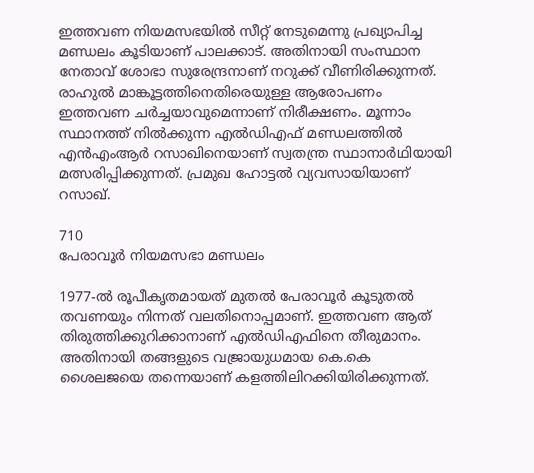ഇത്തവണ നിയമസഭയിൽ സീറ്റ് നേടുമെന്നു പ്രഖ്യാപിച്ച മണ്ഡലം കൂടിയാണ് പാലക്കാട്. അതിനായി സംസ്ഥാന നേതാവ് ശോഭാ സുരേന്ദ്രനാണ് നറുക്ക് വീണിരിക്കുന്നത്. രാഹുൽ മാങ്കൂട്ടത്തിനെതിരെയുള്ള ആരോപണം ഇത്തവണ ചർച്ചയാവുമെന്നാണ് നിരീക്ഷണം. മൂന്നാം സ്ഥാനത്ത് നിൽക്കുന്ന എൽഡിഎഫ് മണ്ഡലത്തിൽ എൻഎംആർ റസാഖിനെയാണ് സ്വതന്ത്ര സ്ഥാനാർഥിയായി മത്സരിപ്പിക്കുന്നത്. പ്രമുഖ ഹോട്ടൽ വ്യവസായിയാണ് റസാഖ്.

710
പേരാവൂർ നിയമസഭാ മ‌ണ്ഡലം

1977-ൽ രൂപീകൃതമായത് മുതൽ പേരാവൂർ കൂടുതൽ തവണയും നിന്നത് വലതിനൊപ്പമാണ്. ഇത്തവണ ആത് തിരുത്തിക്കുറിക്കാനാണ് എൽഡിഎഫിനെ തീരുമാനം. അതിനായി തങ്ങളുടെ വജ്രായുധമായ കെ.കെ ശൈലജയെ തന്നെയാണ് കളത്തിലിറക്കിയിരിക്കുന്നത്.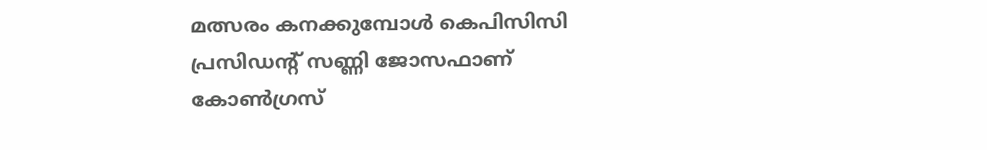മത്സരം കനക്കുമ്പോൾ കെപിസിസി പ്രസിഡന്റ് സണ്ണി ജോസഫാണ് കോൺഗ്രസ്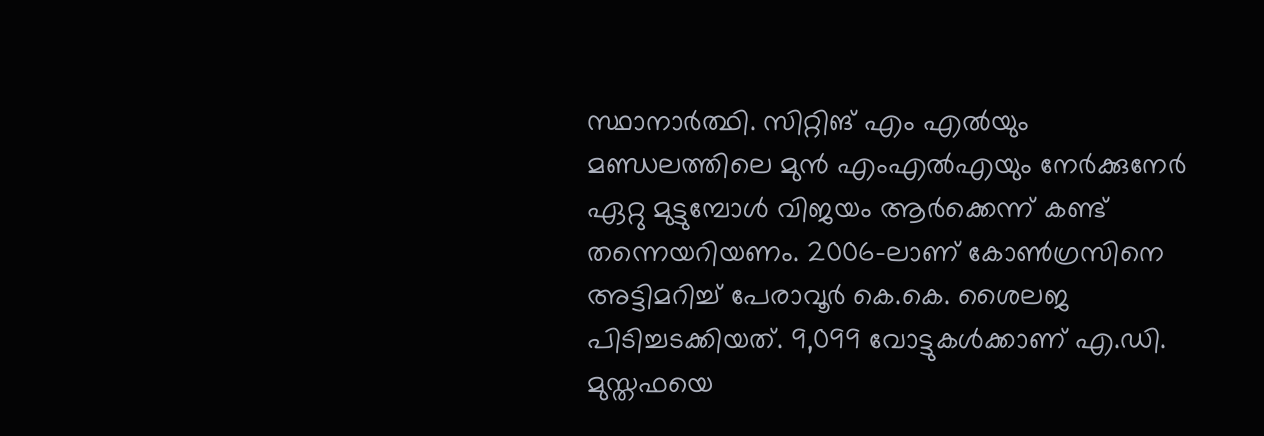സ്ഥാനാർത്ഥി. സിറ്റിങ് എം എൽയും മണ്ഡലത്തിലെ മുൻ എംഎൽഎയും‌ നേർക്കുനേർ ഏറ്റു മുട്ടുമ്പോൾ വിജയം ആർക്കെന്ന് കണ്ട് തന്നെയറിയണം. 2006-ലാണ് കോൺഗ്രസിനെ അട്ടിമറിച്ച് പേരാവൂർ കെ.കെ. ശൈലജ പിടിച്ചടക്കിയത്. 9,099 വോട്ടുകൾക്കാണ് എ.ഡി. മുസ്തഫയെ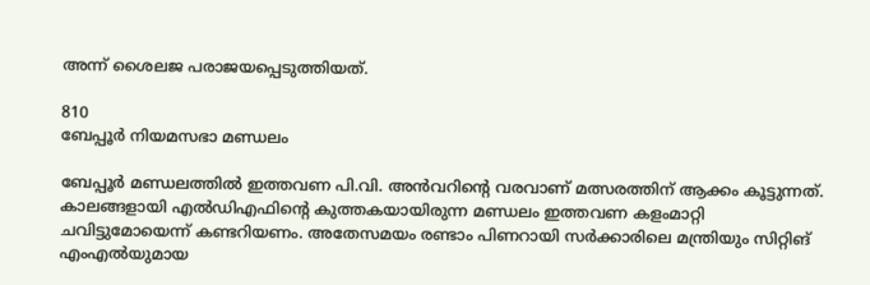അന്ന് ശൈലജ പരാജയപ്പെടുത്തിയത്.

810
ബേപ്പൂര്‍ നിയമസഭാ മണ്ഡലം

ബേപ്പൂര്‍ മണ്ഡലത്തിൽ ഇത്തവണ പി.വി. അൻവറിന്റെ വരവാണ് മത്സരത്തിന് ആക്കം കൂട്ടുന്നത്. കാലങ്ങളായി എൽഡിഎഫിന്റെ കുത്തകയായിരുന്ന മണ്ഡലം ഇത്തവണ കളംമാറ്റി ചവിട്ടുമോയെന്ന് കണ്ടറിയണം. അതേസമയം രണ്ടാം പിണറായി സർക്കാരിലെ മന്ത്രിയും സിറ്റിങ് എംഎൽയുമായ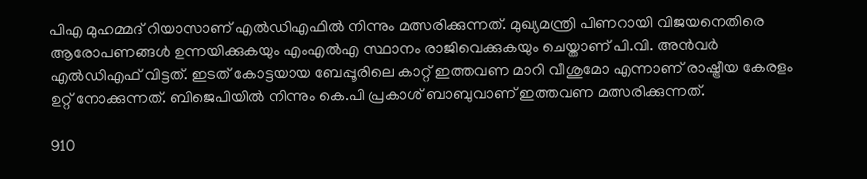പിഎ മുഹമ്മദ് റിയാസാണ് എൽ‍‍‍‍ഡിഎഫിൽ നിന്നും മത്സരിക്കുന്നത്. മുഖ്യമന്ത്രി പിണറായി വിജയനെതിരെ ആരോപണങ്ങൾ ഉന്നയിക്കുകയും എംഎൽഎ സ്ഥാനം രാജിവെക്കുകയും ചെയ്താണ് പി.വി. അൻവർ എൽഡിഎഫ് വിട്ടത്. ഇടത് കോട്ടയായ ബേപ്പൂരിലെ കാറ്റ് ഇത്തവണ മാറി വീശുമോ എന്നാണ് രാഷ്ട്രീയ കേരളം ഉറ്റ് നോക്കുന്നത്. ബിജെപിയിൽ നിന്നും കെ.പി പ്രകാശ് ബാബുവാണ് ഇത്തവണ മത്സരിക്കുന്നത്.

910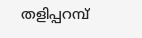തളിപ്പറമ്പ്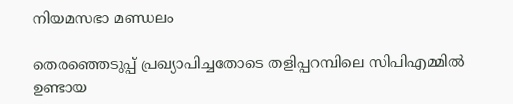നിയമസഭാ മണ്ഡലം

തെരഞ്ഞെടുപ്പ് പ്രഖ്യാപിച്ചതോടെ തളിപ്പറമ്പിലെ സിപിഎമ്മിൽ ഉണ്ടായ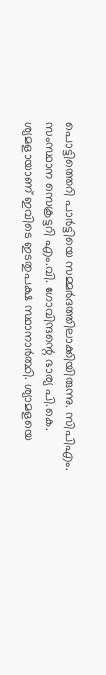പൊട്ടിത്തെറി പാർട്ടിയെ സമ്മർദത്തിലാക്കിയിരുന്നു. സിപിഎം. സംസ്ഥാന സെക്രട്ടറി എം.വി. ഗോവിന്ദന്റെ ഭാര്യ പി.കെ. ശ്യമളായാണ് ഇവിടെ ഇടതുപക്ഷ സ്ഥാനാർത്ഥി. ശ്യാമളയെ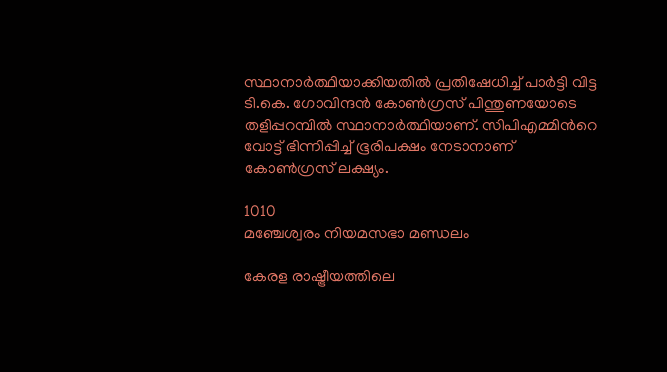സ്ഥാനാർത്ഥിയാക്കിയതിൽ പ്രതിഷേധിച്ച് പാർട്ടി വിട്ട ടി.കെ. ഗോവിന്ദൻ കോൺഗ്രസ് പിന്തുണയോടെ തളിപ്പറമ്പിൽ സ്ഥാനാർത്ഥിയാണ്. സിപിഎമ്മിന്‍റെ വോട്ട് ഭിന്നിപ്പിച്ച് ഭൂരിപക്ഷം നേടാനാണ് കോൺഗ്രസ് ലക്ഷ്യം.

1010
മഞ്ചേശ്വരം നിയമസഭാ മണ്ഡലം

കേരള രാഷ്ട്രീയത്തിലെ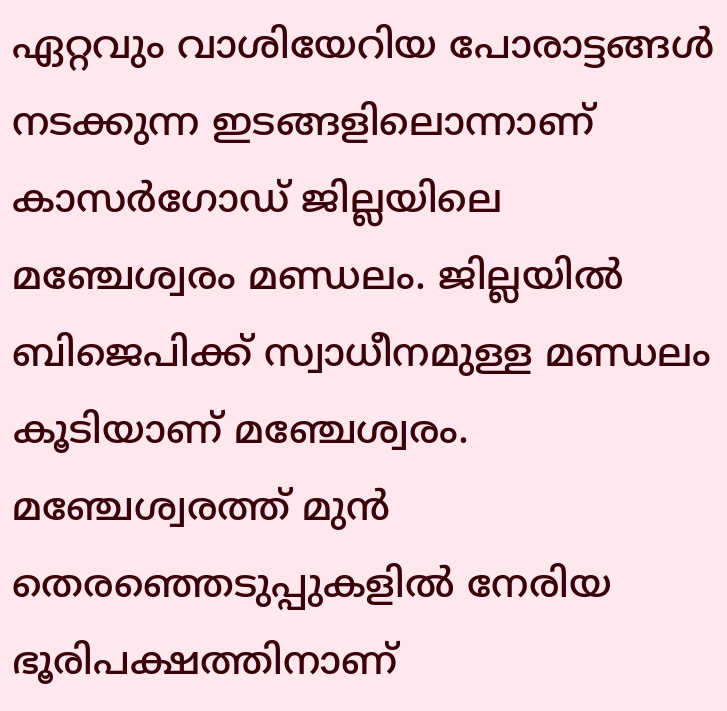ഏറ്റവും വാശിയേറിയ പോരാട്ടങ്ങൾ നടക്കുന്ന ഇടങ്ങളിലൊന്നാണ് കാസർഗോഡ് ജില്ലയിലെ മഞ്ചേശ്വരം മണ്ഡലം. ജില്ലയിൽ ബിജെപിക്ക് സ്വാധീനമുള്ള മണ്ഡലം കൂടിയാണ് മഞ്ചേശ്വരം. മഞ്ചേശ്വരത്ത് മുന്‍ തെരഞ്ഞെടുപ്പുകളില്‍ നേരിയ ഭൂരിപക്ഷത്തിനാണ്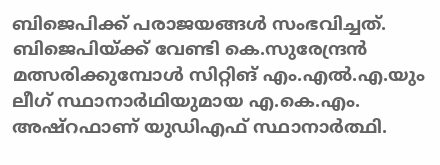ബിജെപിക്ക് പരാജയങ്ങൾ സംഭവിച്ചത്. ബിജെപിയ്ക്ക് വേണ്ടി കെ.സുരേന്ദ്രൻ മത്സരിക്കുമ്പോൾ സിറ്റിങ് എം.എൽ.എ.യും ലീഗ് സ്ഥാനാർഥിയുമായ എ.കെ.എം. അഷ്‌റഫാണ് യുഡിഎഫ് സ്ഥാനാർത്ഥി.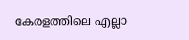കേരളത്തിലെ എല്ലാ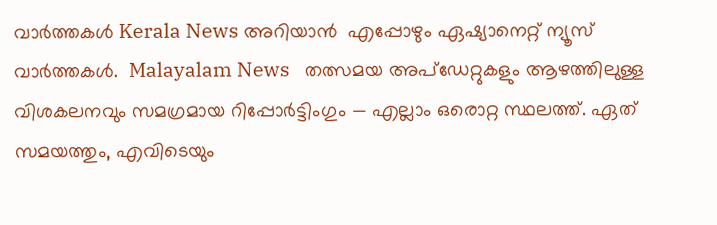വാർത്തകൾ Kerala News അറിയാൻ  എപ്പോഴും ഏഷ്യാനെറ്റ് ന്യൂസ് വാർത്തകൾ.  Malayalam News   തത്സമയ അപ്‌ഡേറ്റുകളും ആഴത്തിലുള്ള വിശകലനവും സമഗ്രമായ റിപ്പോർട്ടിംഗും — എല്ലാം ഒരൊറ്റ സ്ഥലത്ത്. ഏത് സമയത്തും, എവിടെയും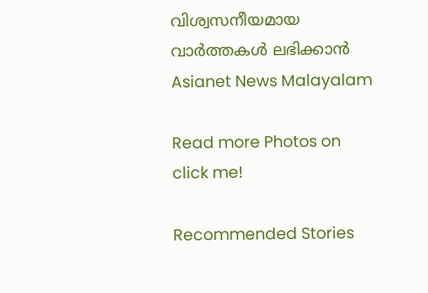വിശ്വസനീയമായ വാർത്തകൾ ലഭിക്കാൻ Asianet News Malayalam

Read more Photos on
click me!

Recommended Stories